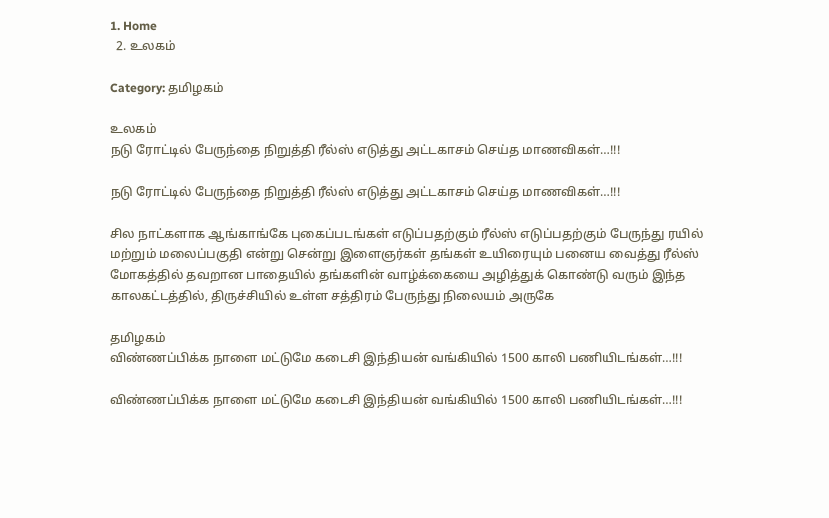1. Home
  2. உலகம்

Category: தமிழகம்

உலகம்
நடு ரோட்டில் பேருந்தை நிறுத்தி ரீல்ஸ் எடுத்து அட்டகாசம் செய்த மாணவிகள்…!!!

நடு ரோட்டில் பேருந்தை நிறுத்தி ரீல்ஸ் எடுத்து அட்டகாசம் செய்த மாணவிகள்…!!!

சில நாட்களாக ஆங்காங்கே புகைப்படங்கள் எடுப்பதற்கும் ரீல்ஸ் எடுப்பதற்கும் பேருந்து ரயில் மற்றும் மலைப்பகுதி என்று சென்று இளைஞர்கள் தங்கள் உயிரையும் பனைய வைத்து ரீல்ஸ் மோகத்தில் தவறான பாதையில் தங்களின் வாழ்க்கையை அழித்துக் கொண்டு வரும் இந்த காலகட்டத்தில், திருச்சியில் உள்ள சத்திரம் பேருந்து நிலையம் அருகே

தமிழகம்
விண்ணப்பிக்க நாளை மட்டுமே கடைசி இந்தியன் வங்கியில் 1500 காலி பணியிடங்கள்…!!!

விண்ணப்பிக்க நாளை மட்டுமே கடைசி இந்தியன் வங்கியில் 1500 காலி பணியிடங்கள்…!!!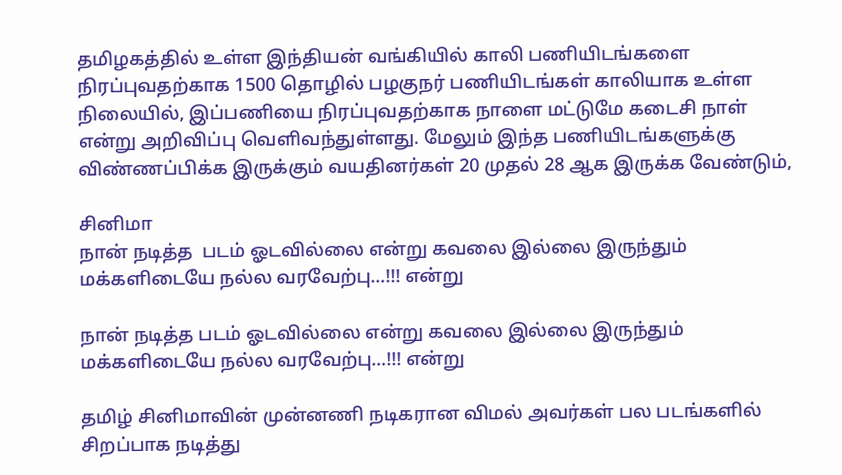தமிழகத்தில் உள்ள இந்தியன் வங்கியில் காலி பணியிடங்களை நிரப்புவதற்காக 1500 தொழில் பழகுநர் பணியிடங்கள் காலியாக உள்ள நிலையில், இப்பணியை நிரப்புவதற்காக நாளை மட்டுமே கடைசி நாள் என்று அறிவிப்பு வெளிவந்துள்ளது. மேலும் இந்த பணியிடங்களுக்கு விண்ணப்பிக்க இருக்கும் வயதினர்கள் 20 முதல் 28 ஆக இருக்க வேண்டும்,

சினிமா
நான் நடித்த  படம் ஓடவில்லை என்று கவலை இல்லை இருந்தும் மக்களிடையே நல்ல வரவேற்பு…!!! என்று

நான் நடித்த படம் ஓடவில்லை என்று கவலை இல்லை இருந்தும் மக்களிடையே நல்ல வரவேற்பு…!!! என்று

தமிழ் சினிமாவின் முன்னணி நடிகரான விமல் அவர்கள் பல படங்களில் சிறப்பாக நடித்து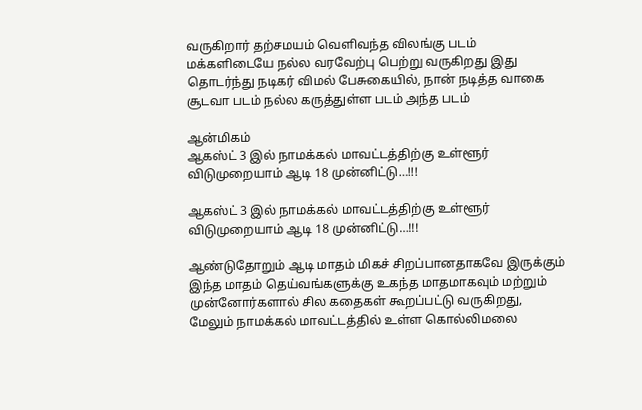வருகிறார் தற்சமயம் வெளிவந்த விலங்கு படம் மக்களிடையே நல்ல வரவேற்பு பெற்று வருகிறது இது தொடர்ந்து நடிகர் விமல் பேசுகையில், நான் நடித்த வாகை சூடவா படம் நல்ல கருத்துள்ள படம் அந்த படம்

ஆன்மிகம்
ஆகஸ்ட் 3 இல் நாமக்கல் மாவட்டத்திற்கு உள்ளூர் விடுமுறையாம் ஆடி 18 முன்னிட்டு…!!!

ஆகஸ்ட் 3 இல் நாமக்கல் மாவட்டத்திற்கு உள்ளூர் விடுமுறையாம் ஆடி 18 முன்னிட்டு…!!!

ஆண்டுதோறும் ஆடி மாதம் மிகச் சிறப்பானதாகவே இருக்கும் இந்த மாதம் தெய்வங்களுக்கு உகந்த மாதமாகவும் மற்றும் முன்னோர்களால் சில கதைகள் கூறப்பட்டு வருகிறது, மேலும் நாமக்கல் மாவட்டத்தில் உள்ள கொல்லிமலை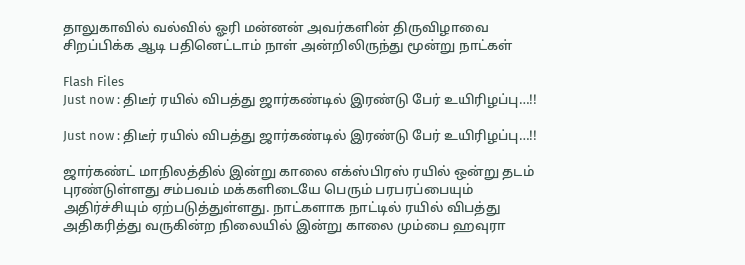தாலுகாவில் வல்வில் ஓரி மன்னன் அவர்களின் திருவிழாவை சிறப்பிக்க ஆடி பதினெட்டாம் நாள் அன்றிலிருந்து மூன்று நாட்கள்

Flash Files
Just now : திடீர் ரயில் விபத்து ஜார்கண்டில் இரண்டு பேர் உயிரிழப்பு…!!

Just now : திடீர் ரயில் விபத்து ஜார்கண்டில் இரண்டு பேர் உயிரிழப்பு…!!

ஜார்கண்ட் மாநிலத்தில் இன்று காலை எக்ஸ்பிரஸ் ரயில் ஒன்று தடம் புரண்டுள்ளது சம்பவம் மக்களிடையே பெரும் பரபரப்பையும் அதிர்ச்சியும் ஏற்படுத்துள்ளது. நாட்களாக நாட்டில் ரயில் விபத்து அதிகரித்து வருகின்ற நிலையில் இன்று காலை மும்பை ஹவுரா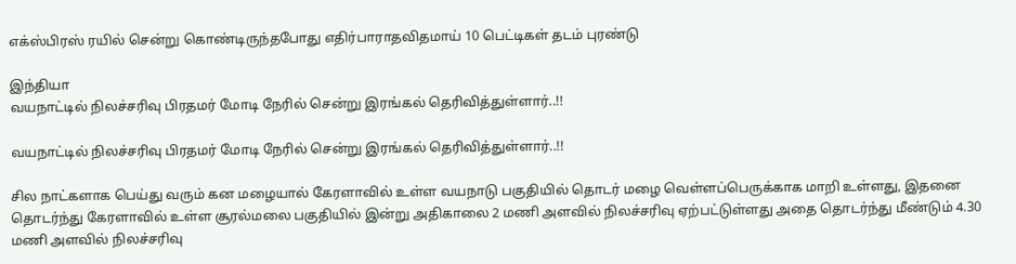எக்ஸ்பிரஸ் ரயில் சென்று கொண்டிருந்தபோது எதிர்பாராதவிதமாய் 10 பெட்டிகள் தடம் புரண்டு

இந்தியா
வயநாட்டில் நிலச்சரிவு பிரதமர் மோடி நேரில் சென்று இரங்கல் தெரிவித்துள்ளார்..!!

வயநாட்டில் நிலச்சரிவு பிரதமர் மோடி நேரில் சென்று இரங்கல் தெரிவித்துள்ளார்..!!

சில நாட்களாக பெய்து வரும் கன மழையால் கேரளாவில் உள்ள வயநாடு பகுதியில் தொடர் மழை வெள்ளப்பெருக்காக மாறி உள்ளது, இதனை தொடர்ந்து கேரளாவில் உள்ள சூரல்மலை பகுதியில் இன்று அதிகாலை 2 மணி அளவில் நிலச்சரிவு ஏற்பட்டுள்ளது அதை தொடர்ந்து மீண்டும் 4.30 மணி அளவில் நிலச்சரிவு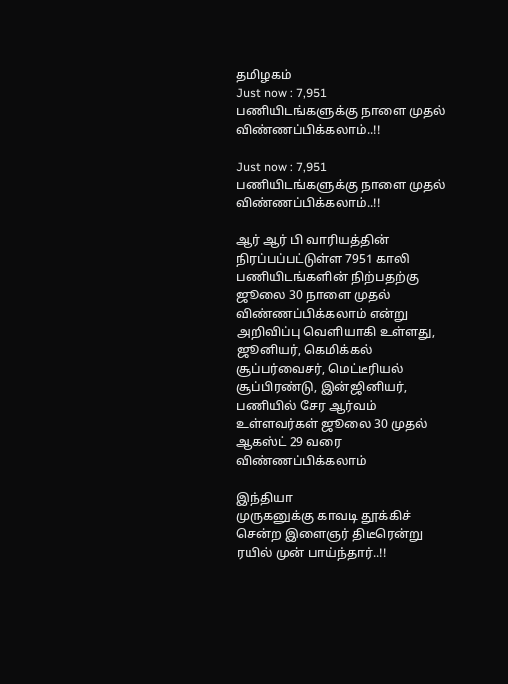தமிழகம்
Just now : 7,951 பணியிடங்களுக்கு நாளை முதல் விண்ணப்பிக்கலாம்..!!

Just now : 7,951 பணியிடங்களுக்கு நாளை முதல் விண்ணப்பிக்கலாம்..!!

ஆர் ஆர் பி வாரியத்தின் நிரப்பப்பட்டுள்ள 7951 காலி பணியிடங்களின் நிற்பதற்கு ஜூலை 30 நாளை முதல் விண்ணப்பிக்கலாம் என்று அறிவிப்பு வெளியாகி உள்ளது, ஜூனியர், கெமிக்கல் சூப்பர்வைசர், மெட்டீரியல் சூப்பிரண்டு, இன்ஜினியர், பணியில் சேர ஆர்வம் உள்ளவர்கள் ஜூலை 30 முதல் ஆகஸ்ட் 29 வரை விண்ணப்பிக்கலாம்

இந்தியா
முருகனுக்கு காவடி தூக்கிச் சென்ற இளைஞர் திடீரென்று ரயில் முன் பாய்ந்தார்..!!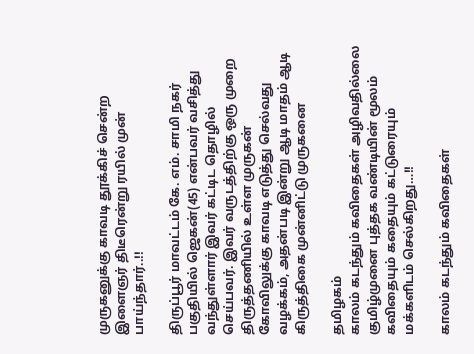முருகனுக்கு காவடி தூக்கிச் சென்ற இளைஞர் திடீரென்று ரயில் முன் பாய்ந்தார்..!!

திருப்பூர் மாவட்டம் கே. எம். சாமி நகர் பகுதியில் ஜெகன்(45) என்பவர் வசித்து வந்துள்ளார் இவர் கட்டிட தொழில் செய்பவர். இவர் வருடத்திற்கு ஒரு முறை திருத்தணியில் உள்ள முருகன் கோவிலுக்கு காவடி எடுத்து செல்வது வழக்கம், அதன்படி இன்று ஆடி மாதம் ஆடி கிருத்திகை முன்னிட்டு முருகனை

தமிழகம்
காலம் கடந்தும் கவிதைகள் அழிவதில்லை குமிழ்முனை புத்தக வண்டியின் மூலம் கவிதையும் கதையும் கட்டுரையும் மக்களிடம் செல்கிறது…!!

காலம் கடந்தும் கவிதைகள்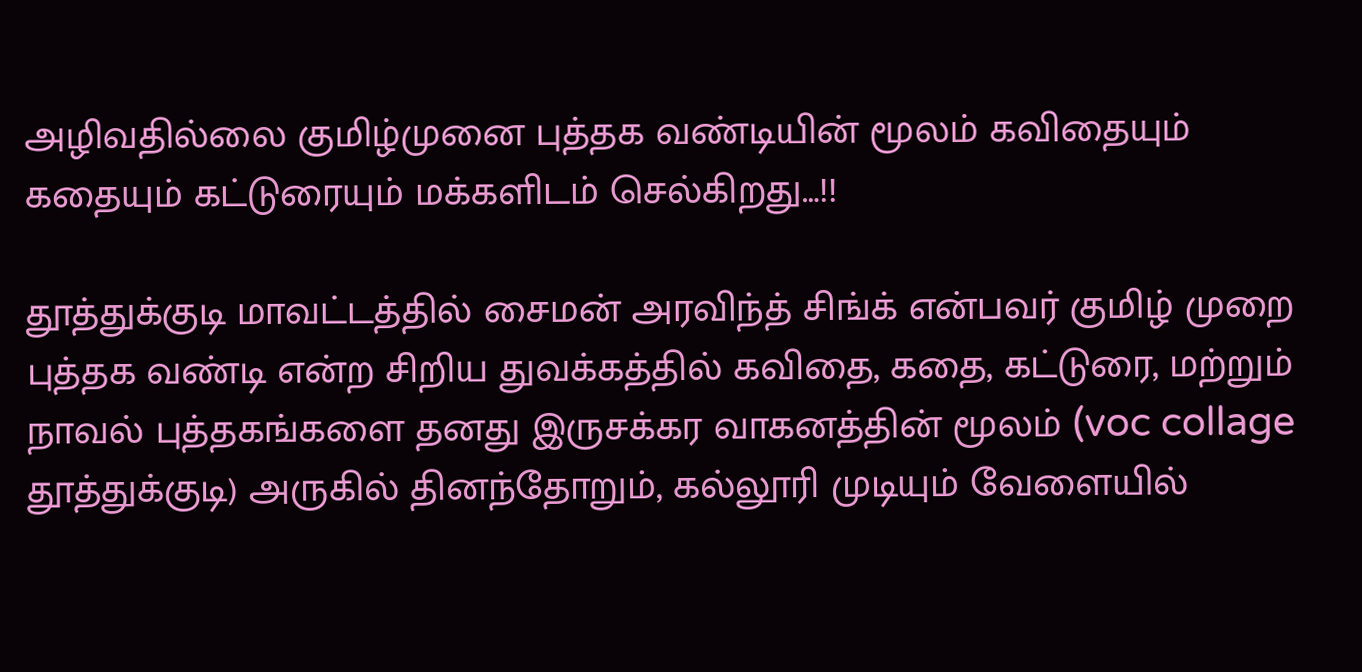அழிவதில்லை குமிழ்முனை புத்தக வண்டியின் மூலம் கவிதையும் கதையும் கட்டுரையும் மக்களிடம் செல்கிறது…!!

தூத்துக்குடி மாவட்டத்தில் சைமன் அரவிந்த் சிங்க் என்பவர் குமிழ் முறை புத்தக வண்டி என்ற சிறிய துவக்கத்தில் கவிதை, கதை, கட்டுரை, மற்றும் நாவல் புத்தகங்களை தனது இருசக்கர வாகனத்தின் மூலம் (voc collage தூத்துக்குடி) அருகில் தினந்தோறும், கல்லூரி முடியும் வேளையில்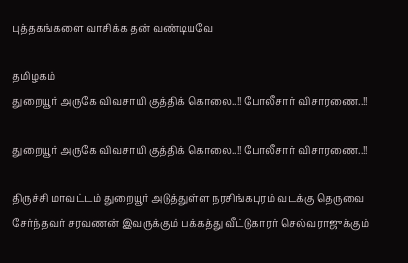புத்தகங்களை வாசிக்க தன் வண்டியவே

தமிழகம்
துறையூர் அருகே விவசாயி குத்திக் கொலை..!! போலீசார் விசாரணை..!!

துறையூர் அருகே விவசாயி குத்திக் கொலை..!! போலீசார் விசாரணை..!!

திருச்சி மாவட்டம் துறையூர் அடுத்துள்ள நரசிங்கபுரம் வடக்கு தெருவை சேர்ந்தவர் சரவணன் இவருக்கும் பக்கத்து வீட்டுகாரர் செல்வராஜுக்கும்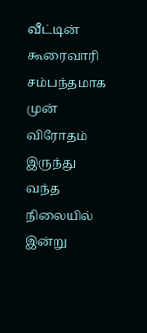வீட்டின் கூரைவாரி சம்பந்தமாக முன் விரோதம் இருந்து வந்த நிலையில் இன்று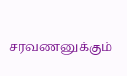சரவணனுக்கும்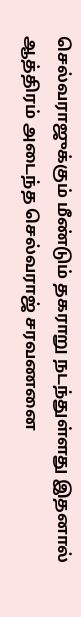செல்வராஜுக்கும் மீண்டும் தகராறு நடந்துள்ளது இதனால் ஆத்திரம் அடைந்த செல்வராஜ் சரவணனை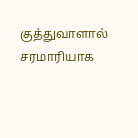குத்துவாளால் சரமாரியாக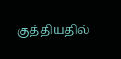குத்தியதில்